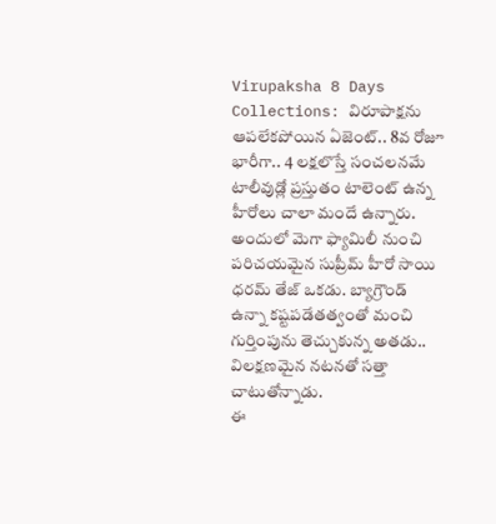Virupaksha 8 Days Collections: విరూపాక్షను ఆపలేకపోయిన ఏజెంట్.. 8వ రోజూ భారీగా.. 4 లక్షలొస్తే సంచలనమే
టాలీవుడ్లో ప్రస్తుతం టాలెంట్ ఉన్న హీరోలు చాలా మందే ఉన్నారు. అందులో మెగా ఫ్యామిలీ నుంచి పరిచయమైన సుప్రీమ్ హీరో సాయి ధరమ్ తేజ్ ఒకడు. బ్యాగ్రౌండ్ ఉన్నా కష్టపడేతత్వంతో మంచి గుర్తింపును తెచ్చుకున్న అతడు.. విలక్షణమైన నటనతో సత్తా చాటుతోన్నాడు.
ఈ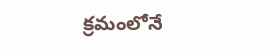క్రమంలోనే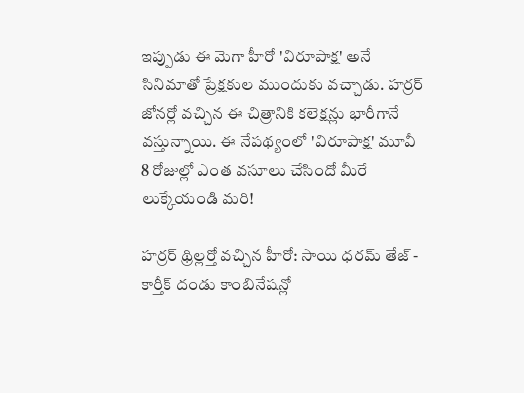ఇప్పుడు ఈ మెగా హీరో 'విరూపాక్ష' అనే సినిమాతో ప్రేక్షకుల ముందుకు వచ్చాడు. హర్రర్ జోనర్లో వచ్చిన ఈ చిత్రానికి కలెక్షన్లు భారీగానే వస్తున్నాయి. ఈ నేపథ్యంలో 'విరూపాక్ష' మూవీ 8 రోజుల్లో ఎంత వసూలు చేసిందో మీరే లుక్కేయండి మరి!

హర్రర్ థ్రిల్లర్తో వచ్చిన హీరో: సాయి ధరమ్ తేజ్ - కార్తీక్ దండు కాంబినేషన్లో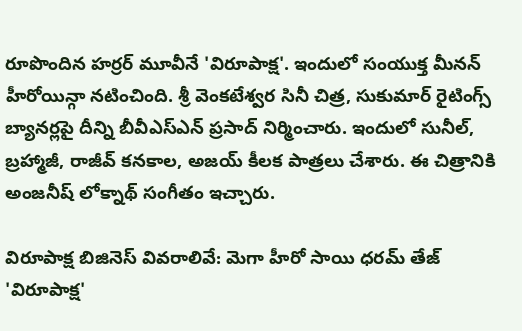రూపొందిన హర్రర్ మూవీనే 'విరూపాక్ష'. ఇందులో సంయుక్త మీనన్ హీరోయిన్గా నటించింది. శ్రీ వెంకటేశ్వర సినీ చిత్ర, సుకుమార్ రైటింగ్స్ బ్యానర్లపై దీన్ని బీవీఎస్ఎన్ ప్రసాద్ నిర్మించారు. ఇందులో సునీల్, బ్రహ్మాజీ, రాజీవ్ కనకాల, అజయ్ కీలక పాత్రలు చేశారు. ఈ చిత్రానికి అంజనీష్ లోక్నాథ్ సంగీతం ఇచ్చారు.

విరూపాక్ష బిజినెస్ వివరాలివే: మెగా హీరో సాయి ధరమ్ తేజ్ 'విరూపాక్ష'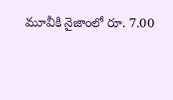మూవీకి నైజాంలో రూ. 7.00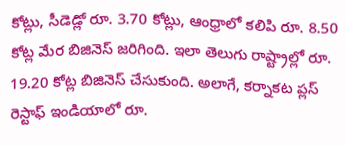కోట్లు, సీడెడ్లో రూ. 3.70 కోట్లు, ఆంధ్రాలో కలిపి రూ. 8.50 కోట్ల మేర బిజినెస్ జరిగింది. ఇలా తెలుగు రాష్ట్రాల్లో రూ. 19.20 కోట్ల బిజినెస్ చేసుకుంది. అలాగే, కర్నాకట ప్లస్ రెస్టాఫ్ ఇండియాలో రూ.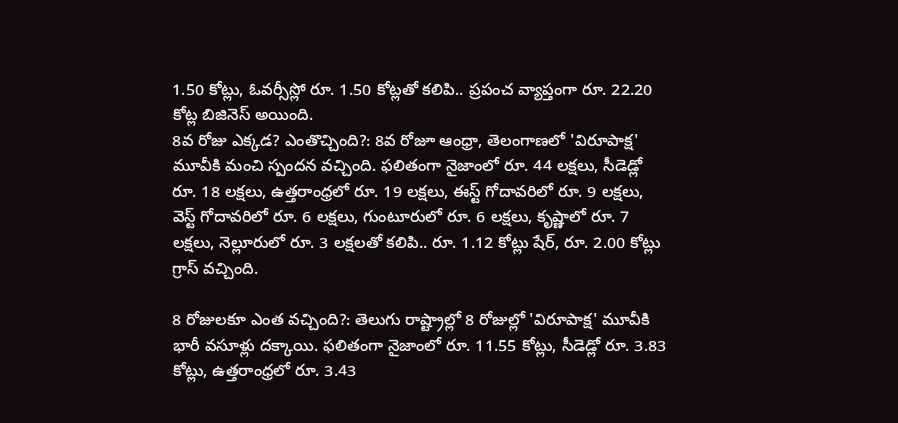1.50 కోట్లు, ఓవర్సీస్లో రూ. 1.50 కోట్లతో కలిపి.. ప్రపంచ వ్యాప్తంగా రూ. 22.20 కోట్ల బిజినెస్ అయింది.
8వ రోజు ఎక్కడ? ఎంతొచ్చింది?: 8వ రోజూ ఆంధ్రా, తెలంగాణలో 'విరూపాక్ష' మూవీకి మంచి స్పందన వచ్చింది. ఫలితంగా నైజాంలో రూ. 44 లక్షలు, సీడెడ్లో రూ. 18 లక్షలు, ఉత్తరాంధ్రలో రూ. 19 లక్షలు, ఈస్ట్ గోదావరిలో రూ. 9 లక్షలు, వెస్ట్ గోదావరిలో రూ. 6 లక్షలు, గుంటూరులో రూ. 6 లక్షలు, కృష్ణాలో రూ. 7 లక్షలు, నెల్లూరులో రూ. 3 లక్షలతో కలిపి.. రూ. 1.12 కోట్లు షేర్, రూ. 2.00 కోట్లు గ్రాస్ వచ్చింది.

8 రోజులకూ ఎంత వచ్చింది?: తెలుగు రాష్ట్రాల్లో 8 రోజుల్లో 'విరూపాక్ష' మూవీకి భారీ వసూళ్లు దక్కాయి. ఫలితంగా నైజాంలో రూ. 11.55 కోట్లు, సీడెడ్లో రూ. 3.83 కోట్లు, ఉత్తరాంధ్రలో రూ. 3.43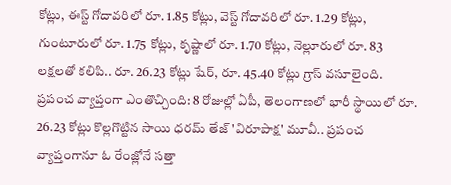కోట్లు, ఈస్ట్ గోదావరిలో రూ. 1.85 కోట్లు, వెస్ట్ గోదావరిలో రూ. 1.29 కోట్లు, గుంటూరులో రూ. 1.75 కోట్లు, కృష్ణాలో రూ. 1.70 కోట్లు, నెల్లూరులో రూ. 83 లక్షలతో కలిపి.. రూ. 26.23 కోట్లు షేర్, రూ. 45.40 కోట్లు గ్రాస్ వసూలైంది.
ప్రపంచ వ్యాప్తంగా ఎంతొచ్చింది: 8 రోజుల్లో ఏపీ, తెలంగాణలో భారీ స్థాయిలో రూ. 26.23 కోట్లు కొల్లగొట్టిన సాయి ధరమ్ తేజ్ 'విరూపాక్ష' మూవీ.. ప్రపంచ వ్యాప్తంగానూ ఓ రేంజ్లోనే సత్తా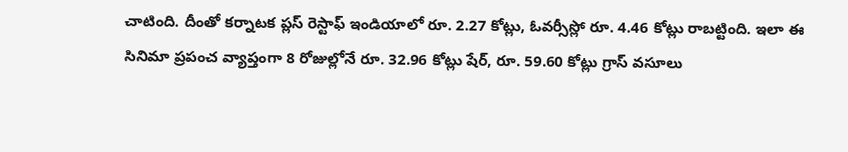చాటింది. దీంతో కర్నాటక ప్లస్ రెస్టాఫ్ ఇండియాలో రూ. 2.27 కోట్లు, ఓవర్సీస్లో రూ. 4.46 కోట్లు రాబట్టింది. ఇలా ఈ సినిమా ప్రపంచ వ్యాప్తంగా 8 రోజుల్లోనే రూ. 32.96 కోట్లు షేర్, రూ. 59.60 కోట్లు గ్రాస్ వసూలు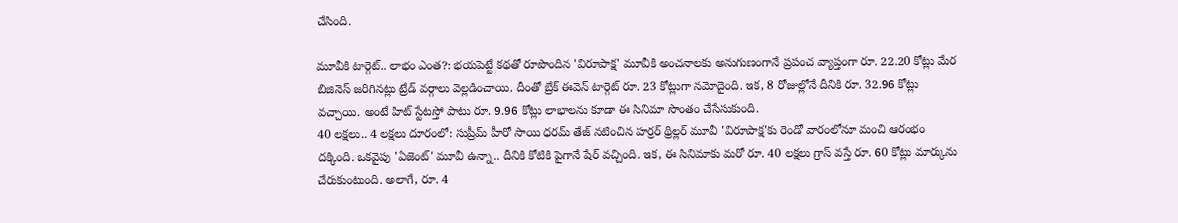చేసింది.

మూవీకి టార్గెట్.. లాభం ఎంత?: భయపెట్టే కథతో రూపొందిన 'విరూపాక్ష' మూవీకి అంచనాలకు అనుగుణంగానే ప్రపంచ వ్యాప్తంగా రూ. 22.20 కోట్లు మేర బిజినెస్ జరిగినట్లు ట్రేడ్ వర్గాలు వెల్లడించాయి. దీంతో బ్రేక్ ఈవెన్ టార్గెట్ రూ. 23 కోట్లుగా నమోదైంది. ఇక, 8 రోజుల్లోనే దీనికి రూ. 32.96 కోట్లు వచ్చాయి. అంటే హిట్ స్టేటస్తో పాటు రూ. 9.96 కోట్లు లాభాలను కూడా ఈ సినిమా సొంతం చేసేసుకుంది.
40 లక్షలు.. 4 లక్షలు దూరంలో: సుప్రీమ్ హీరో సాయి ధరమ్ తేజ్ నటించిన హర్రర్ థ్రిల్లర్ మూవీ 'విరూపాక్ష'కు రెండో వారంలోనూ మంచి ఆరంభం దక్కింది. ఒకవైపు 'ఏజెంట్' మూవీ ఉన్నా.. దీనికి కోటికి పైగానే షేర్ వచ్చింది. ఇక, ఈ సినిమాకు మరో రూ. 40 లక్షలు గ్రాస్ వస్తే రూ. 60 కోట్లు మార్కును చేరుకుంటుంది. అలాగే, రూ. 4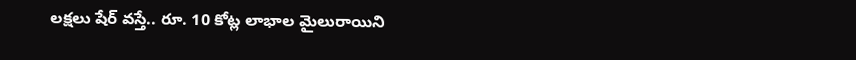లక్షలు షేర్ వస్తే.. రూ. 10 కోట్ల లాభాల మైలురాయిని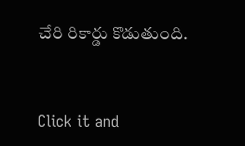చేరి రికార్డు కొడుతుంది.


Click it and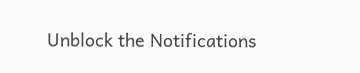Unblock the Notifications